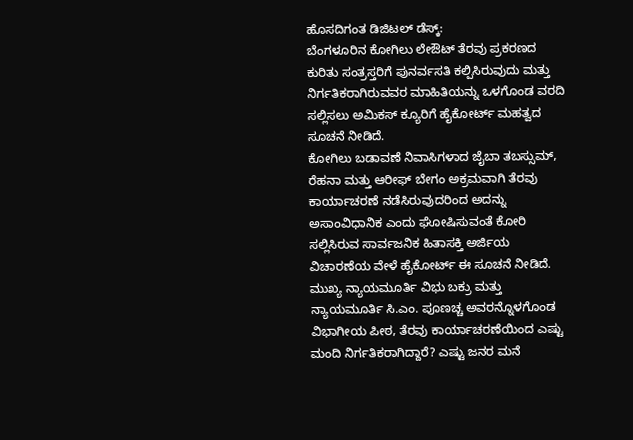ಹೊಸದಿಗಂತ ಡಿಜಿಟಲ್ ಡೆಸ್ಕ್:
ಬೆಂಗಳೂರಿನ ಕೋಗಿಲು ಲೇಔಟ್ ತೆರವು ಪ್ರಕರಣದ ಕುರಿತು ಸಂತ್ರಸ್ತರಿಗೆ ಪುನರ್ವಸತಿ ಕಲ್ಪಿಸಿರುವುದು ಮತ್ತು ನಿರ್ಗತಿಕರಾಗಿರುವವರ ಮಾಹಿತಿಯನ್ನು ಒಳಗೊಂಡ ವರದಿ ಸಲ್ಲಿಸಲು ಅಮಿಕಸ್ ಕ್ಯೂರಿಗೆ ಹೈಕೋರ್ಟ್ ಮಹತ್ವದ ಸೂಚನೆ ನೀಡಿದೆ.
ಕೋಗಿಲು ಬಡಾವಣೆ ನಿವಾಸಿಗಳಾದ ಜೈಬಾ ತಬಸ್ಸುಮ್, ರೆಹನಾ ಮತ್ತು ಆರೀಫ್ ಬೇಗಂ ಅಕ್ರಮವಾಗಿ ತೆರವು ಕಾರ್ಯಾಚರಣೆ ನಡೆಸಿರುವುದರಿಂದ ಅದನ್ನು ಅಸಾಂವಿಧಾನಿಕ ಎಂದು ಘೋಷಿಸುವಂತೆ ಕೋರಿ ಸಲ್ಲಿಸಿರುವ ಸಾರ್ವಜನಿಕ ಹಿತಾಸಕ್ತಿ ಅರ್ಜಿಯ ವಿಚಾರಣೆಯ ವೇಳೆ ಹೈಕೋರ್ಟ್ ಈ ಸೂಚನೆ ನೀಡಿದೆ.
ಮುಖ್ಯ ನ್ಯಾಯಮೂರ್ತಿ ವಿಭು ಬಕ್ರು ಮತ್ತು ನ್ಯಾಯಮೂರ್ತಿ ಸಿ.ಎಂ. ಪೂಣಚ್ಚ ಅವರನ್ನೊಳಗೊಂಡ ವಿಭಾಗೀಯ ಪೀಠ, ತೆರವು ಕಾರ್ಯಾಚರಣೆಯಿಂದ ಎಷ್ಟು ಮಂದಿ ನಿರ್ಗತಿಕರಾಗಿದ್ದಾರೆ? ಎಷ್ಟು ಜನರ ಮನೆ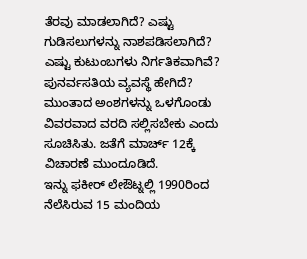ತೆರವು ಮಾಡಲಾಗಿದೆ? ಎಷ್ಟು ಗುಡಿಸಲುಗಳನ್ನು ನಾಶಪಡಿಸಲಾಗಿದೆ? ಎಷ್ಟು ಕುಟುಂಬಗಳು ನಿರ್ಗತಿಕವಾಗಿವೆ? ಪುನರ್ವಸತಿಯ ವ್ಯವಸ್ಥೆ ಹೇಗಿದೆ? ಮುಂತಾದ ಅಂಶಗಳನ್ನು ಒಳಗೊಂಡು ವಿವರವಾದ ವರದಿ ಸಲ್ಲಿಸಬೇಕು ಎಂದು ಸೂಚಿಸಿತು. ಜತೆಗೆ ಮಾರ್ಚ್ 12ಕ್ಕೆ ವಿಚಾರಣೆ ಮುಂದೂಡಿದೆ.
ಇನ್ನು ಫಕೀರ್ ಲೇಔಟ್ನಲ್ಲಿ 1990ರಿಂದ ನೆಲೆಸಿರುವ 15 ಮಂದಿಯ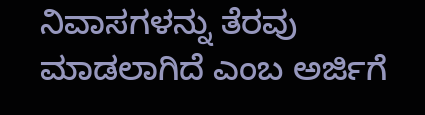ನಿವಾಸಗಳನ್ನು ತೆರವು ಮಾಡಲಾಗಿದೆ ಎಂಬ ಅರ್ಜಿಗೆ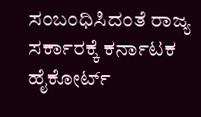ಸಂಬಂಧಿಸಿದಂತೆ ರಾಜ್ಯ ಸರ್ಕಾರಕ್ಕೆ ಕರ್ನಾಟಕ ಹೈಕೋರ್ಟ್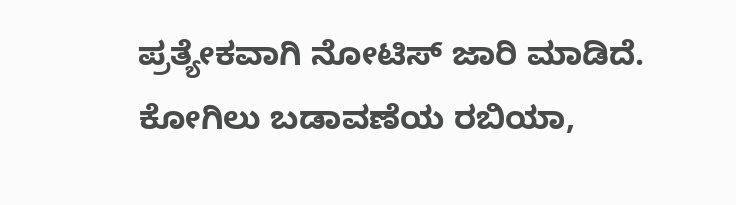ಪ್ರತ್ಯೇಕವಾಗಿ ನೋಟಿಸ್ ಜಾರಿ ಮಾಡಿದೆ. ಕೋಗಿಲು ಬಡಾವಣೆಯ ರಬಿಯಾ,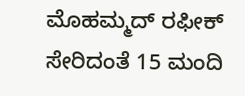ಮೊಹಮ್ಮದ್ ರಫೀಕ್ ಸೇರಿದಂತೆ 15 ಮಂದಿ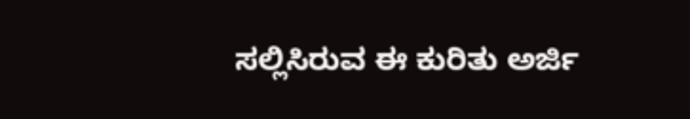ಸಲ್ಲಿಸಿರುವ ಈ ಕುರಿತು ಅರ್ಜಿ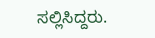ಸಲ್ಲಿಸಿದ್ದರು.